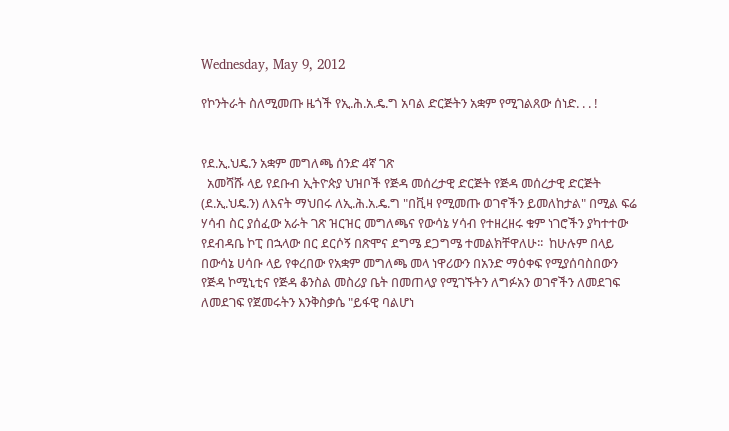Wednesday, May 9, 2012

የኮንትራት ስለሚመጡ ዜጎች የኢ.ሕ.አ.ዴ.ግ አባል ድርጅትን አቋም የሚገልጸው ሰነድ. . . !


የደ.ኢ.ህዴ.ን አቋም መግለጫ ሰንድ 4ኛ ገጽ
  አመሻሹ ላይ የደቡብ ኢትዮጵያ ህዝቦች የጅዳ መሰረታዊ ድርጅት የጅዳ መሰረታዊ ድርጅት (ደ.ኢ.ህዴ.ን) ለእናት ማህበሩ ለኢ.ሕ.አ.ዴ.ግ "በቪዛ የሚመጡ ወገኖችን ይመለከታል" በሚል ፍሬ ሃሳብ ስር ያሰፈው አራት ገጽ ዝርዝር መግለጫና የውሳኔ ሃሳብ የተዘረዘሩ ቁም ነገሮችን ያካተተው የደብዳቤ ኮፒ በኋላው በር ደርሶኝ በጽሞና ደግሜ ደጋግሜ ተመልክቸዋለሁ፡፡  ከሁሉም በላይ በውሳኔ ሀሳቡ ላይ የቀረበው የአቋም መግለጫ መላ ነዋሪውን በአንድ ማዕቀፍ የሚያሰባስበውን የጅዳ ኮሚኒቲና የጅዳ ቆንስል መስሪያ ቤት በመጠላያ የሚገኙትን ለግፉአን ወገኖችን ለመደገፍ ለመደገፍ የጀመሩትን እንቅስቃሴ "ይፋዊ ባልሆነ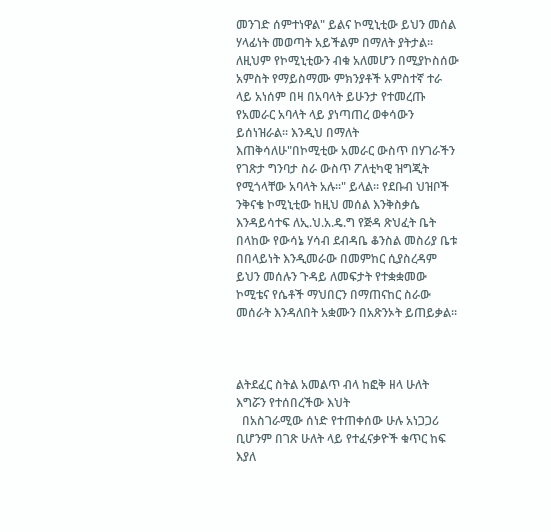መንገድ ሰምተነዋል" ይልና ኮሚኒቲው ይህን መሰል ሃላፊነት መወጣት አይችልም በማለት ያትታል፡፡ ለዚህም የኮሚኒቲውን ብቁ አለመሆን በሚያኮስሰው አምስት የማይስማሙ ምክንያቶች አምስተኛ ተራ ላይ አነሰም በዛ በአባላት ይሁንታ የተመረጡ የአመራር አባላት ላይ ያነጣጠረ ወቀሳውን ይሰነዝራል፡፡ እንዲህ በማለት እጠቅሳለሁ"በኮሚቲው አመራር ውስጥ በሃገራችን የገጽታ ግንባታ ስራ ውስጥ ፖለቲካዊ ዝግጂት የሚጎላቸው አባላት አሉ፡፡" ይላል፡፡ የደቡብ ህዝቦች ንቅናቄ ኮሚኒቲው ከዚህ መሰል እንቅስቃሴ እንዳይሳተፍ ለኢ.ህ.አ.ዴ.ግ የጅዳ ጽህፈት ቤት በላከው የውሳኔ ሃሳብ ደብዳቤ ቆንስል መስሪያ ቤቱ በበላይነት እንዲመራው በመምከር ሲያስረዳም ይህን መሰሉን ጉዳይ ለመፍታት የተቋቋመው ኮሚቴና የሴቶች ማህበርን በማጠናከር ስራው መሰራት እንዳለበት አቋሙን በአጽንኦት ይጠይቃል፡፡



ልትደፈር ስትል አመልጥ ብላ ከፎቅ ዘላ ሁለት እግሯን የተሰበረችው እህት
  በአስገራሚው ሰነድ የተጠቀሰው ሁሉ አነጋጋሪ ቢሆንም በገጽ ሁለት ላይ የተፈናቃዮች ቁጥር ከፍ እያለ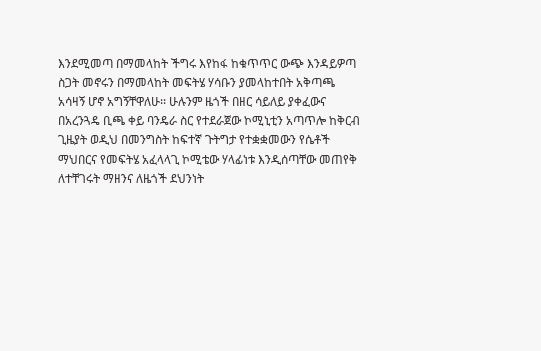እንደሚመጣ በማመላከት ችግሩ እየከፋ ከቁጥጥር ውጭ እንዳይዎጣ ስጋት መኖሩን በማመላከት መፍትሄ ሃሳቡን ያመላከተበት አቅጣጫ አሳዛኝ ሆኖ አግኝቸዋለሁ፡፡ ሁሉንም ዜጎች በዘር ሳይለይ ያቀፈውና በአረንጓዴ ቢጫ ቀይ ባንዴራ ስር የተደራጀው ኮሚኒቲን አጣጥሎ ከቅርብ ጊዜያት ወዲህ በመንግስት ከፍተኛ ጉትግታ የተቋቋመውን የሴቶች ማህበርና የመፍትሄ አፈላላጊ ኮሚቴው ሃላፊነቱ እንዲሰጣቸው መጠየቅ ለተቸገሩት ማዘንና ለዜጎች ደህንነት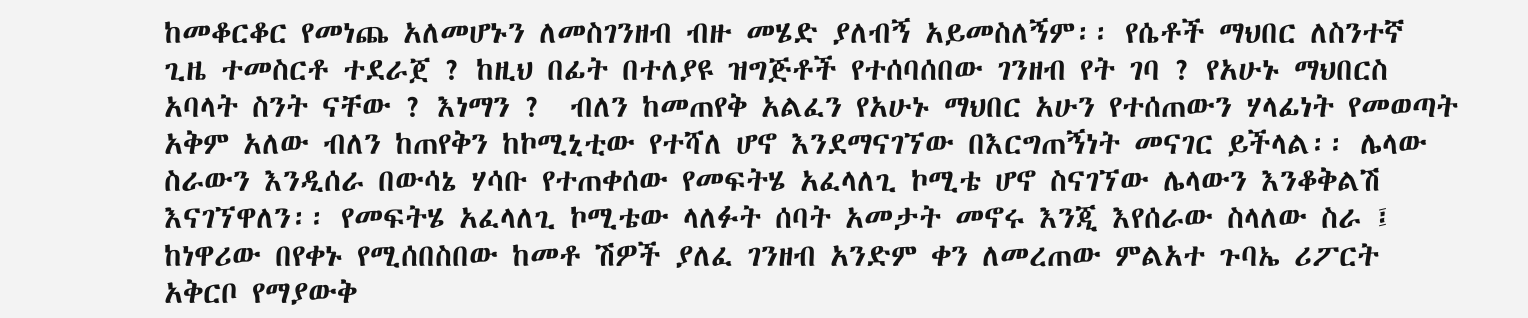ከመቆርቆር የመነጨ አለመሆኑን ለመስገንዘብ ብዙ መሄድ ያለብኝ አይመስለኝም፡፡ የሴቶች ማህበር ለስንተኛ ጊዜ ተመስርቶ ተደራጀ ? ከዚህ በፊት በተለያዩ ዝግጅቶች የተሰባሰበው ገንዘብ የት ገባ ? የአሁኑ ማህበርስ አባላት ስንት ናቸው ? እነማን ?  ብለን ከመጠየቅ አልፈን የአሁኑ ማህበር አሁን የተሰጠውን ሃላፊነት የመወጣት አቅም አለው ብለን ከጠየቅን ከኮሚኒቲው የተሻለ ሆኖ እንደማናገኘው በእርግጠኝነት መናገር ይችላል፡፡ ሌላው ስራውን እንዲሰራ በውሳኔ ሃሳቡ የተጠቀሰው የመፍትሄ አፈላለጊ ኮሚቴ ሆኖ ስናገኘው ሌላውን እንቆቅልሽ እናገኘዋለን፡፡ የመፍትሄ አፈላለጊ ኮሚቴው ላለፉት ሰባት አመታት መኖሩ እንጂ እየሰራው ስላለው ስራ ፤ ከነዋሪው በየቀኑ የሚሰበስበው ከመቶ ሽዎች ያለፈ ገንዘብ አንድም ቀን ለመረጠው ምልአተ ጉባኤ ሪፖርት አቅርቦ የማያውቅ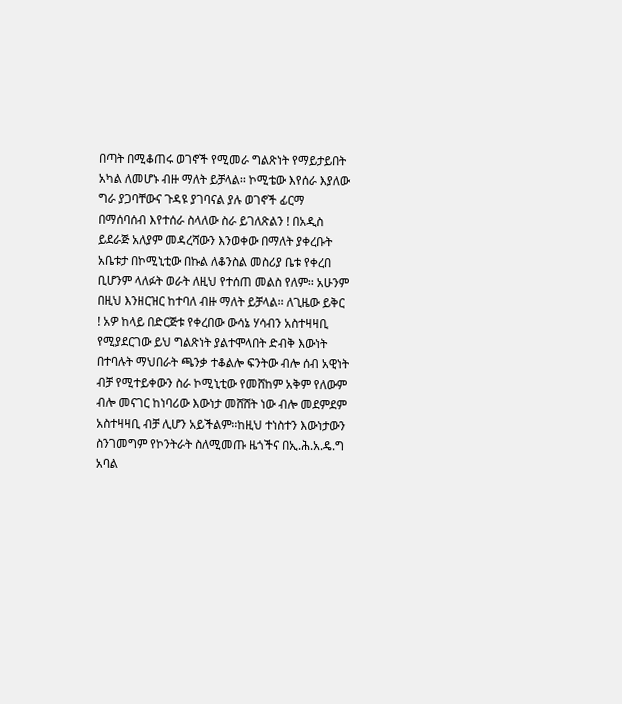በጣት በሚቆጠሩ ወገኖች የሚመራ ግልጽነት የማይታይበት አካል ለመሆኑ ብዙ ማለት ይቻላል፡፡ ኮሚቴው እየሰራ እያለው ግራ ያጋባቸውና ጉዳዩ ያገባናል ያሉ ወገኖች ፊርማ በማሰባሰብ እየተሰራ ስላለው ስራ ይገለጽልን ! በአዲስ ይደራጅ አለያም መዳረሻውን እንወቀው በማለት ያቀረቡት አቤቱታ በኮሚኒቲው በኩል ለቆንስል መስሪያ ቤቱ የቀረበ ቢሆንም ላለፉት ወራት ለዚህ የተሰጠ መልስ የለም፡፡ አሁንም በዚህ እንዘርዝር ከተባለ ብዙ ማለት ይቻላል፡፡ ለጊዜው ይቅር ! አዎ ከላይ በድርጅቱ የቀረበው ውሳኔ ሃሳብን አስተዛዛቢ የሚያደርገው ይህ ግልጽነት ያልተሞላበት ድብቅ እውነት በተባሉት ማህበራት ጫንቃ ተቆልሎ ፍንትው ብሎ ሰብ አዊነት ብቻ የሚተይቀውን ስራ ኮሚኒቲው የመሸከም አቅም የለውም ብሎ መናገር ከነባሪው እውነታ መሸሸት ነው ብሎ መደምደም አስተዛዛቢ ብቻ ሊሆን አይችልም፡፡ከዚህ ተነስተን እውነታውን ስንገመግም የኮንትራት ስለሚመጡ ዜጎችና በኢ.ሕ.አ.ዴ.ግ አባል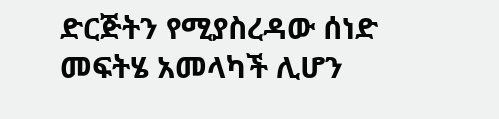ድርጅትን የሚያስረዳው ሰነድ መፍትሄ አመላካች ሊሆን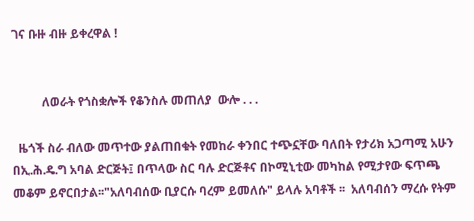ገና ቡዙ ብዙ ይቀረዋል !


          ለወራት የጎስቋሎች የቆንስሉ መጠለያ  ውሎ . . .

  ዜጎች ስራ ብለው መጥተው ያልጠበቁት የመከራ ቀንበር ተጭኗቸው ባለበት የታሪክ አጋጣሚ አሁን በኢ.ሕ.ዴ.ግ አባል ድርጅት፤ በጥላው ስር ባሉ ድርጅቶና በኮሚኒቲው መካከል የሚታየው ፍጥጫ  መቆም ይኖርበታል፡፡"አለባብሰው ቢያርሱ ባረም ይመለሱ" ይላሉ አባቶች ፡፡  አለባብሰን ማረሱ የትም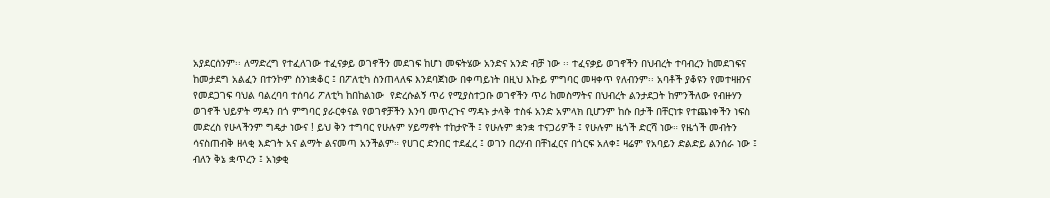አያደርሰንም፡፡ ለማድረግ የተፈለገው ተፈናቃይ ወገኖችን መደገፍ ከሆነ መፍትሄው አንድና አንድ ብቻ ነው ፡፡ ተፈናቃይ ወገኖችን በህብረት ተባብረን ከመደገፍና ከመታደግ አልፈን በተንኮም ስንነቋቆር ፤ በፖለቲካ ስንጠላለፍ እንደባጀነው በቀጣይነት በዚህ እኩይ ምግባር መዛቀጥ የለብንም፡፡ አባቶች ያቆዩን የመተዛዘንና የመደጋገፍ ባህል ባልረባባ ተሰባሪ ፖለቲካ ከበከልነው  የድረሱልኝ ጥሪ የሚያስተጋቡ ወገኖችን ጥሪ ከመስማትና በህብረት ልንታደጋት ከምንችለው የብዙሃን ወገኖች ህይዎት ማዳን በጎ ምግባር ያራርቀናል የወገኖቻችን እንባ መጥረጉና ማዳኑ ታላቅ ተስፋ አንድ አምላክ ቢሆንም ከሱ በታች በቸርነቱ የተጨነቀችን ነፍስ መድረስ የሁላችንም ግዴታ ነውና ! ይህ ቅን ተግባር የሁሉም ሃይማኖት ተከታዮች ፤ የሁሉም ቋንቋ ተናጋሪዎች ፤ የሁሉም ዜጎች ድርሻ ነው። የዜጎች መብትን ሳናስጠብቅ ዘላቂ እድገት አና ልማት ልናመጣ አንችልም። የሀገር ድንበር ተደፈረ ፤ ወገን በረሃብ በቸነፈርና በጎርፍ አለቀ፤ ዛሬም የአባይን ድልድይ ልንሰራ ነው ፤  ብለን ቅኔ ቋጥረን ፤ አነቃቂ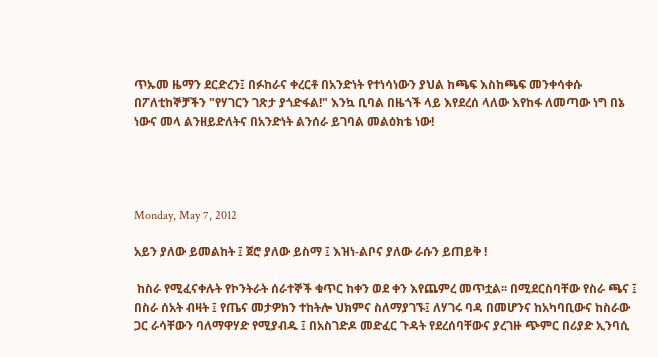ጥኡመ ዜማን ደርድረን፤ በፉከራና ቀረርቶ በአንድነት የተነሳነውን ያህል ከጫፍ እስከጫፍ መንቀሳቀሱ በፖለቲከኞቻችን "የሃገርን ገጽታ ያጎድፋል!" እንኳ ቢባል በዜጎች ላይ እየደረሰ ላለው እየከፋ ለመጣው ነግ በኔ ነውና መላ ልንዘይድለትና በአንድነት ልንሰራ ይገባል መልዕክቴ ነው!




Monday, May 7, 2012

አይን ያለው ይመልከት ፤ ጀሮ ያለው ይስማ ፤ እዝነ-ልቦና ያለው ራሱን ይጠይቅ !

 ከስራ የሚፈናቀሉት የኮንትራት ሰራተኞች ቁጥር ከቀን ወደ ቀን እየጨምረ መጥቷል፡፡ በሚደርስባቸው የስራ ጫና ፤ በስራ ሰአት ብዛት ፤ የጤና መታዎክን ተከትሎ ህክምና ስለማያገኙ፤ ለሃገሩ ባዳ በመሆንና ከአካባቢውና ከስራው ጋር ራሳቸውን ባለማዋሃድ የሚያብዱ ፤ በአስገድዶ መድፈር ጉዳት የደረሰባቸውና ያረገዙ ጭምር በሪያድ ኢንባሲ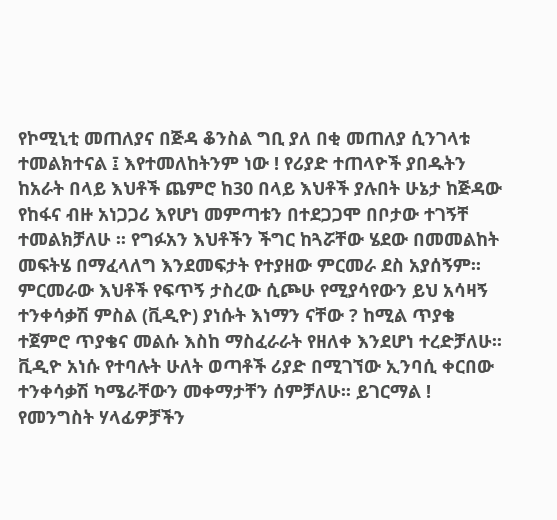የኮሚኒቲ መጠለያና በጅዳ ቆንስል ግቢ ያለ በቂ መጠለያ ሲንገላቱ ተመልክተናል ፤ እየተመለከትንም ነው ! የሪያድ ተጠላዮች ያበዱትን ከአራት በላይ እህቶች ጨምሮ ከ30 በላይ እህቶች ያሉበት ሁኔታ ከጅዳው የከፋና ብዙ አነጋጋሪ እየሆነ መምጣቱን በተደጋጋሞ በቦታው ተገኝቸ ተመልክቻለሁ ፡፡ የግፉአን እህቶችን ችግር ከጓሯቸው ሄደው በመመልከት መፍትሄ በማፈላለግ እንደመፍታት የተያዘው ምርመራ ደስ አያሰኝም፡፡ ምርመራው እህቶች የፍጥኝ ታስረው ሲጮሁ የሚያሳየውን ይህ አሳዛኝ ተንቀሳቃሽ ምስል (ቪዲዮ) ያነሱት እነማን ናቸው ? ከሚል ጥያቄ ተጀምሮ ጥያቄና መልሱ እስከ ማስፈራራት የዘለቀ እንደሆነ ተረድቻለሁ፡፡ ቪዲዮ አነሱ የተባሉት ሁለት ወጣቶች ሪያድ በሚገኘው ኢንባሲ ቀርበው ተንቀሳቃሽ ካሜራቸውን መቀማታቸን ሰምቻለሁ፡፡ ይገርማል ! የመንግስት ሃላፊዎቻችን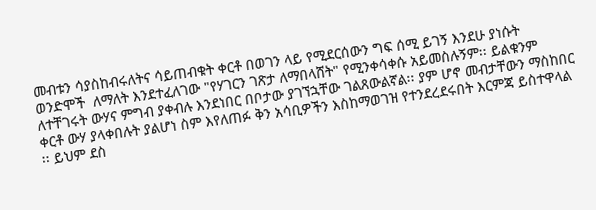መብቱን ሳያስከብሩለትና ሳይጠብቁት ቀርቶ በወገን ላይ የሚደርሰውን ግፍ ሰሚ ይገኝ እንደሁ ያነሱት ወንድሞች  ለማለት እንደተፈለገው "የሃገርን ገጽታ ለማበላሸት" የሚንቀሳቀሱ አይመስሉኝም፡፡ ይልቁንም ለተቸገሩት ውሃና ምግብ ያቀብሉ እንደነበር በቦታው ያገኘኋቸው ገልጸውልኛል፡፡ ያም ሆኖ መብታቸውን ማስከበር ቀርቶ ውሃ ያላቀበሉት ያልሆነ ስም እየለጠፉ ቅን አሳቢዎችን እስከማወገዝ የተንደረደሩበት እርምጃ ይስተዋላል ፡፡ ይህም ደስ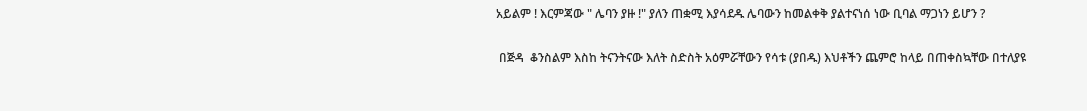አይልም ! እርምጃው " ሌባን ያዙ !" ያለን ጠቋሚ እያሳደዱ ሌባውን ከመልቀቅ ያልተናነሰ ነው ቢባል ማጋነን ይሆን ?

 በጅዳ  ቆንስልም እስከ ትናንትናው እለት ስድስት አዕምሯቸውን የሳቱ (ያበዱ) እህቶችን ጨምሮ ከላይ በጠቀስኳቸው በተለያዩ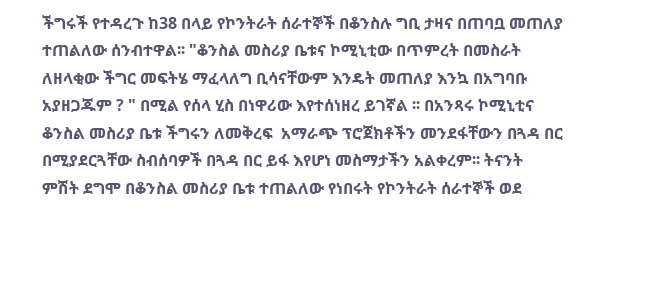ችግሩች የተዳረጉ ከ38 በላይ የኮንትራት ሰራተኞች በቆንስሉ ግቢ ታዛና በጠባቧ መጠለያ ተጠልለው ሰንብተዋል፡፡ "ቆንስል መስሪያ ቤቱና ኮሚኒቲው በጥምረት በመስራት ለዘላቂው ችግር መፍትሄ ማፈላለግ ቢሳናቸውም እንዴት መጠለያ እንኳ በአግባቡ አያዘጋጁም ? " በሚል የሰላ ሂስ በነዋሪው እየተሰነዘረ ይገኛል ፡፡ በአንጻሩ ኮሚኒቲና ቆንስል መስሪያ ቤቱ ችግሩን ለመቅረፍ  አማራጭ ፕሮጀክቶችን መንደፋቸውን በጓዳ በር በሚያደርጓቸው ስብሰባዎች በጓዳ በር ይፋ እየሆነ መስማታችን አልቀረም፡፡ ትናንት ምሽት ደግሞ በቆንስል መስሪያ ቤቱ ተጠልለው የነበሩት የኮንትራት ሰራተኞች ወደ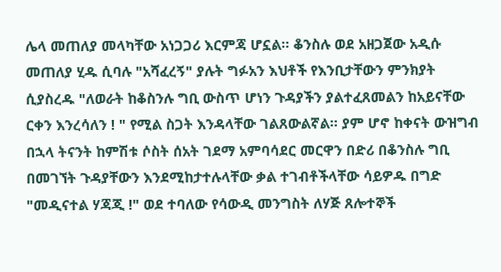ሌላ መጠለያ መላካቸው አነጋጋሪ እርምጃ ሆኗል፡፡ ቆንስሉ ወደ አዘጋጀው አዲሱ መጠለያ ሂዱ ሲባሉ "አሻፈረኝ" ያሉት ግፉአን እህቶች የእንቢታቸውን ምንክያት ሲያስረዱ "ለወራት ከቆስንሉ ግቢ ውስጥ ሆነን ጉዳያችን ያልተፈጸመልን ከአይናቸው ርቀን እንረሳለን ! " የሚል ስጋት እንዳላቸው ገልጸውልኛል፡፡ ያም ሆኖ ከቀናት ውዝግብ በኋላ ትናንት ከምሽቱ ሶስት ሰአት ገደማ አምባሳደር መርዋን በድሪ በቆንስሉ ግቢ በመገኘት ጉዳያቸውን እንደሚከታተሉላቸው ቃል ተገብቶችላቸው ሳይዎዱ በግድ "መዲናተል ሃጃጂ !" ወደ ተባለው የሳውዲ መንግስት ለሃጅ ጸሎተኞች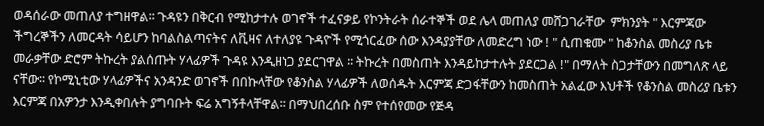ወዳሰራው መጠለያ ተግዘዋል፡፡ ጉዳዩን በቅርብ የሚከታተሉ ወገኖች ተፈናቃይ የኮንትራት ሰራተኞች ወደ ሌላ መጠለያ መሸጋገራቸው  ምክንያት " እርምጃው ችግረኞችን ለመርዳት ሳይሆን ከባልስልጣናትና ለቪዛና ለተለያዩ ጉዳዮች የሚጎርፈው ሰው እንዳያያቸው ለመድረግ ነው ! " ሲጠቁሙ " ከቆንስል መስሪያ ቤቱ መራቃቸው ድሮም ትኩረት ያልሰጡት ሃላፊዎች ጉዳዩ እንዲዘነጋ ያደርገዋል ፡፡ ትኩረት በመስጠት እንዳይከታተሉት ያደርጋል !" በማለት ስጋታቸውን በመግለጽ ላይ ናቸው፡፡ የኮሚኒቲው ሃላፊዎችና አንዳንድ ወገኖች በበኩላቸው የቆንስል ሃላፊዎች ለወሰዱት እርምጃ ድጋፋቸውን ከመስጠት አልፈው እህቶች የቆንስል መስሪያ ቤቱን እርምጃ በአዎንታ እንዲቀበሉት ያግባቡት ፍሬ አግኝቶላቸዋል፡፡ በማህበረሰቡ ስም የተሰየመው የጅዳ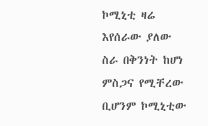ኮሚኒቲ ዛሬ እየሰራው ያለው ስራ በቅንነት ከሆነ ምስጋና የሚቸረው ቢሆንም ኮሚኒቲው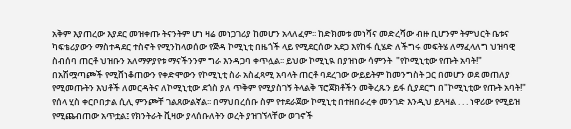አቅም እያጠረው እያደር መዝቀጡ ትናንትም ሆነ ዛሬ መነጋገሪያ ከመሆን አላለፈም፡፡ ከድክመቱ መነሻና መድረሻው ብዙ ቢሆንም ትምህርት ቤቱና ካፍቴሪያውን ማስተዳደር ተስኖት የሚንከላወሰው የጅዳ ኮሚኒቲ በዜጎች ላይ የሚደርሰው አደጋ እየከፋ ሲሄድ ለችግሩ መፍትሄ ለማፈላለግ ህዝባዊ ስብሰባ ጠርቶ ህዝቡን አለማዎያየቱ ማናችንንም ግራ እንዳጋባ ቀጥሏል፡፡ ይህው ኮሚኒዪ በያዝነው ሳምንት  "የኮሚኒቲው የጡት አባት!" በአሽሟጣጮች የሚሸነቆጠውን የቀድሞውን የኮሚኒቲ ስራ አስፈጻሚ አባላት ጠርቶ ባደረገው ውይይትም ከመንግስት ጋር በመሆን ወደ መጠለያ የሚመጡትን እህቶች ለመርዳትና ለኮሚኒቲው ደጎስ ያለ ጥቅም የሚያስገኝ ትላልቅ ፕሮጀክቶችን መቅረጹን ይፋ ሲያደርግ በ"ኮሚኒቲው የጡት አባት!" የሰላ ሂስ ቀርቦበታል ሲሊ ምንጮቸ ገልጸውልኛል፡፡ በማህበረሰቡ ስም የተደራጀው ኮሚኒቲ በተዘበራረቀ መንገድ እንዲህ ይጓዛል . . . ነዋሪው የሚይዝ የሚጨብጠው አጥቷል፤ የክንትራት ቪዛው ያላሰቡለትን ወረት ያዝገኘላቸው ወገኖች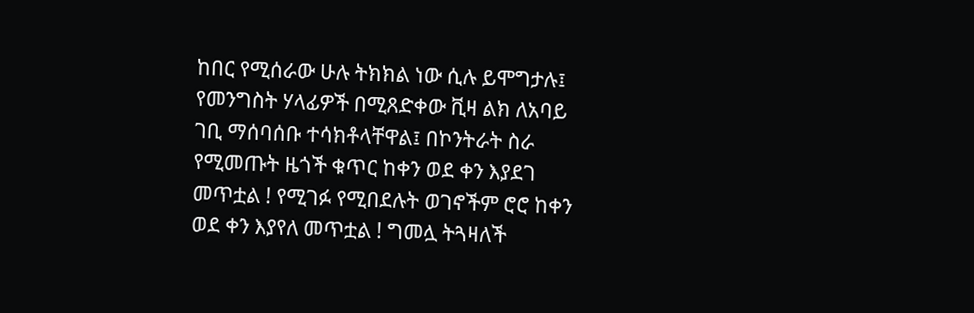ከበር የሚሰራው ሁሉ ትክክል ነው ሲሉ ይሞግታሉ፤ የመንግስት ሃላፊዎች በሚጸድቀው ቪዛ ልክ ለአባይ ገቢ ማሰባሰቡ ተሳክቶላቸዋል፤ በኮንትራት ስራ የሚመጡት ዜጎች ቁጥር ከቀን ወደ ቀን እያደገ መጥቷል ! የሚገፉ የሚበደሉት ወገኖችም ሮሮ ከቀን ወደ ቀን እያየለ መጥቷል ! ግመሏ ትጓዛለች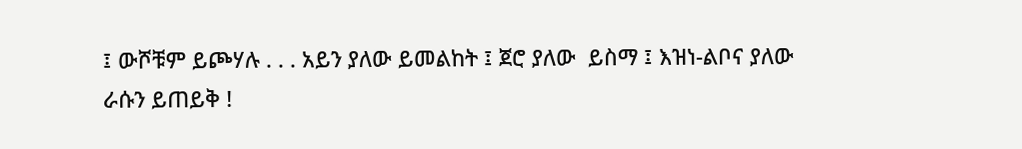፤ ውሾቹም ይጮሃሉ . . . አይን ያለው ይመልከት ፤ ጀሮ ያለው  ይስማ ፤ እዝነ-ልቦና ያለው ራሱን ይጠይቅ !